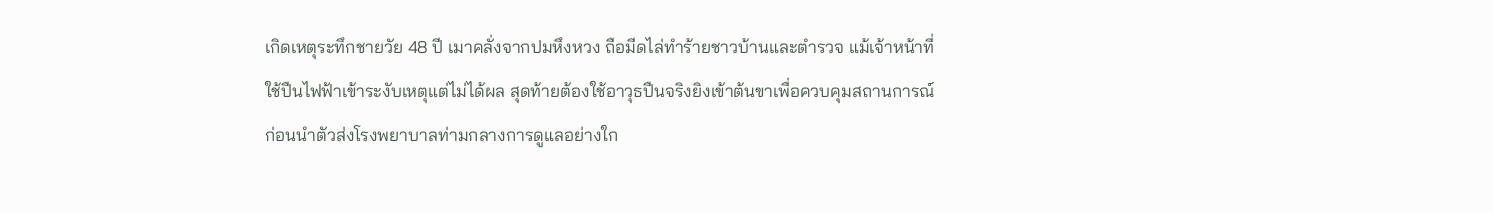เกิดเหตุระทึกชายวัย 48 ปี เมาคลั่งจากปมหึงหวง ถือมีดไล่ทำร้ายชาวบ้านและตำรวจ แม้เจ้าหน้าที่ใช้ปืนไฟฟ้าเข้าระงับเหตุแต่ไม่ได้ผล สุดท้ายต้องใช้อาวุธปืนจริงยิงเข้าต้นขาเพื่อควบคุมสถานการณ์ ก่อนนำตัวส่งโรงพยาบาลท่ามกลางการดูแลอย่างใก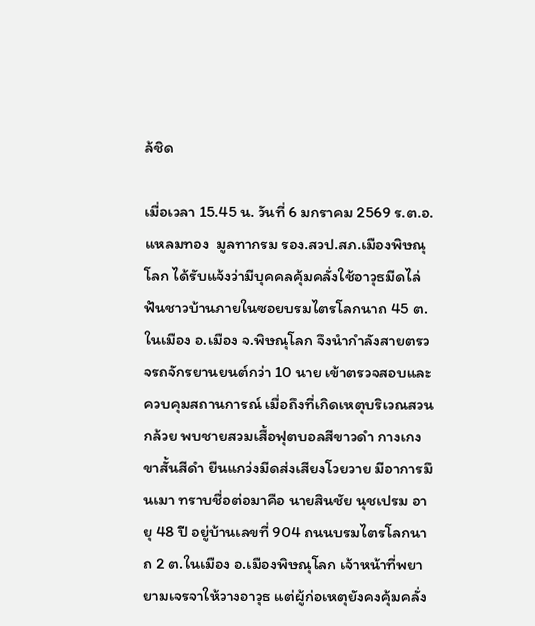ล้ชิด

เมื่อเวลา 15.45 น. วันที่ 6 มกราคม 2569 ร.ต.อ.แหลมทอง  มูลทากรม รอง.สวป.สภ.เมืองพิษณุโลก ได้รับแจ้งว่ามีบุคคลคุ้มคลั่งใช้อาวุธมีดไล่ฟันชาวบ้านภายในซอยบรมไตรโลกนาถ 45 ต.ในเมือง อ.เมือง จ.พิษณุโลก จึงนำกำลังสายตรวจรถจักรยานยนต์กว่า 10 นาย เข้าตรวจสอบและควบคุมสถานการณ์ เมื่อถึงที่เกิดเหตุบริเวณสวนกล้วย พบชายสวมเสื้อฟุตบอลสีขาวดำ กางเกงขาสั้นสีดำ ยืนแกว่งมีดส่งเสียงโวยวาย มีอาการมึนเมา ทราบชื่อต่อมาคือ นายสินชัย นุชเปรม อายุ 48 ปี อยู่บ้านเลขที่ 904 ถนนบรมไตรโลกนาถ 2 ต.ในเมือง อ.เมืองพิษณุโลก เจ้าหน้าที่พยายามเจรจาให้วางอาวุธ แต่ผู้ก่อเหตุยังคงคุ้มคลั่ง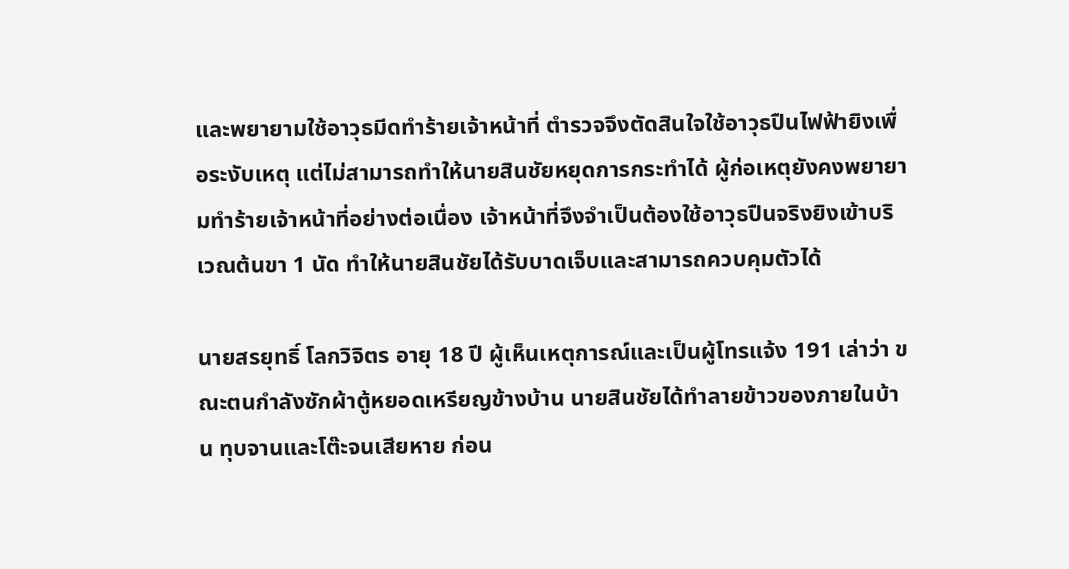และพยายามใช้อาวุธมีดทำร้ายเจ้าหน้าที่ ตำรวจจึงตัดสินใจใช้อาวุธปืนไฟฟ้ายิงเพื่อระงับเหตุ แต่ไม่สามารถทำให้นายสินชัยหยุดการกระทำได้ ผู้ก่อเหตุยังคงพยายามทำร้ายเจ้าหน้าที่อย่างต่อเนื่อง เจ้าหน้าที่จึงจำเป็นต้องใช้อาวุธปืนจริงยิงเข้าบริเวณต้นขา 1 นัด ทำให้นายสินชัยได้รับบาดเจ็บและสามารถควบคุมตัวได้

นายสรยุทธิ์ โลกวิจิตร อายุ 18 ปี ผู้เห็นเหตุการณ์และเป็นผู้โทรแจ้ง 191 เล่าว่า ขณะตนกำลังซักผ้าตู้หยอดเหรียญข้างบ้าน นายสินชัยได้ทำลายข้าวของภายในบ้าน ทุบจานและโต๊ะจนเสียหาย ก่อน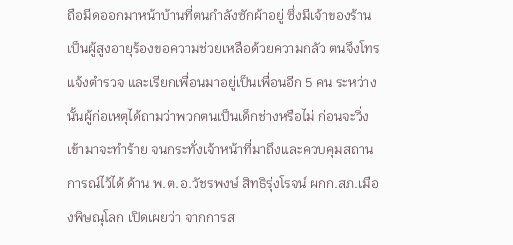ถือมีดออกมาหน้าบ้านที่ตนกำลังซักผ้าอยู่ ซึ่งมีเจ้าของร้านเป็นผู้สูงอายุร้องขอความช่วยเหลือด้วยความกลัว ตนจึงโทรแจ้งตำรวจ และเรียกเพื่อนมาอยู่เป็นเพื่อนอีก 5 คน ระหว่างนั้นผู้ก่อเหตุได้ถามว่าพวกตนเป็นเด็กช่างหรือไม่ ก่อนจะวิ่งเข้ามาจะทำร้าย จนกระทั่งเจ้าหน้าที่มาถึงและควบคุมสถานการณ์ไว้ได้ ด้าน พ.ต.อ.วัชรพงษ์ สิทธิรุ่งโรจน์ ผกก.สภ.เมืองพิษณุโลก เปิดเผยว่า จากการส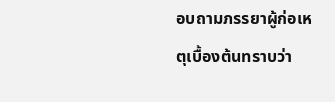อบถามภรรยาผู้ก่อเหตุเบื้องต้นทราบว่า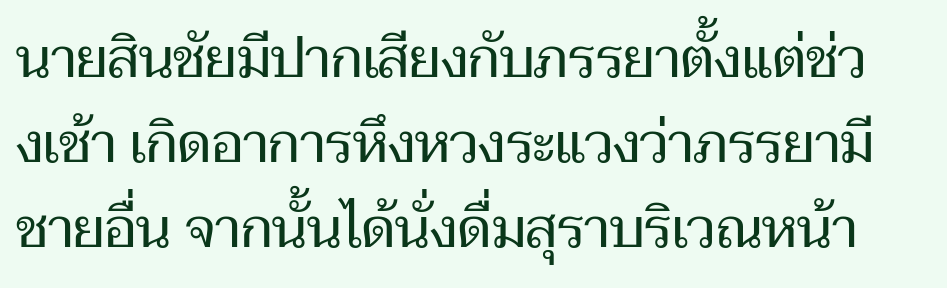นายสินชัยมีปากเสียงกับภรรยาตั้งแต่ช่วงเช้า เกิดอาการหึงหวงระแวงว่าภรรยามีชายอื่น จากนั้นได้นั่งดื่มสุราบริเวณหน้า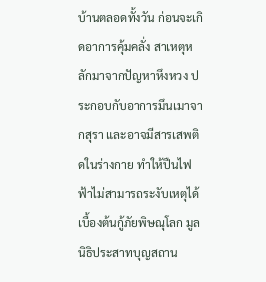บ้านตลอดทั้งวัน ก่อนจะเกิดอาการคุ้มคลั่ง สาเหตุหลักมาจากปัญหาหึงหวง ประกอบกับอาการมึนเมาจากสุรา และอาจมีสารเสพติดในร่างกาย ทำให้ปืนไฟฟ้าไม่สามารถระงับเหตุได้ เบื้องต้นกู้ภัยพิษณุโลก มูลนิธิประสาทบุญสถาน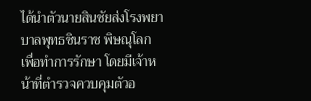ได้นำตัวนายสินชัยส่งโรงพยาบาลพุทธชินราช พิษณุโลก เพื่อทำการรักษา โดยมีเจ้าหน้าที่ตำรวจควบคุมตัวอ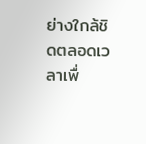ย่างใกล้ชิดตลอดเวลาเพื่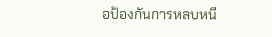อป้องกันการหลบหนี